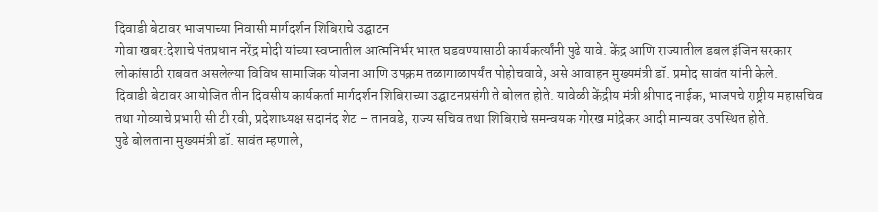दिवाडी बेटावर भाजपाच्या निवासी मार्गदर्शन शिबिराचे उद्घाटन
गोवा खबर:देशाचे पंतप्रधान नरेंद्र मोदी यांच्या स्वप्नातील आत्मनिर्भर भारत घडवण्यासाठी कार्यकर्त्यांनी पुढे यावे. केंद्र आणि राज्यातील डबल इंजिन सरकार लोकांसाठी राबवत असलेल्या विविध सामाजिक योजना आणि उपक्रम तळागाळापर्यंत पोहोचवावे, असे आवाहन मुख्यमंत्री डॉ. प्रमोद सावंत यांनी केले.
दिवाडी बेटावर आयोजित तीन दिवसीय कार्यकर्ता मार्गदर्शन शिबिराच्या उद्घाटनप्रसंगी ते बोलत होते. यावेळी केंद्रीय मंत्री श्रीपाद नाईक, भाजपचे राष्ट्रीय महासचिव तथा गोव्याचे प्रभारी सी टी रवी, प्रदेशाध्यक्ष सदानंद शेट – तानवडे, राज्य सचिव तथा शिबिराचे समन्वयक गोरख मांद्रेकर आदी मान्यवर उपस्थित होते.
पुढे बोलताना मुख्यमंत्री डॉ. सावंत म्हणाले,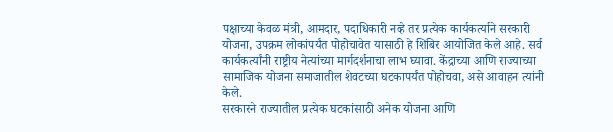पक्षाच्या केवळ मंत्री, आमदार, पदाधिकारी नव्हे तर प्रत्येक कार्यकर्त्याने सरकारी योजना, उपक्रम लोकांपर्यंत पोहोचावेत यासाठी हे शिबिर आयोजित केले आहे. सर्व कार्यकर्त्यांनी राष्ट्रीय नेत्यांच्या मार्गदर्शनाचा लाभ घ्यावा. केंद्राच्या आणि राज्याच्या सामाजिक योजना समाजातील शेवटच्या घटकापर्यंत पोहोचवा, असे आवाहन त्यांनी केले.
सरकारने राज्यातील प्रत्येक घटकांसाठी अनेक योजना आणि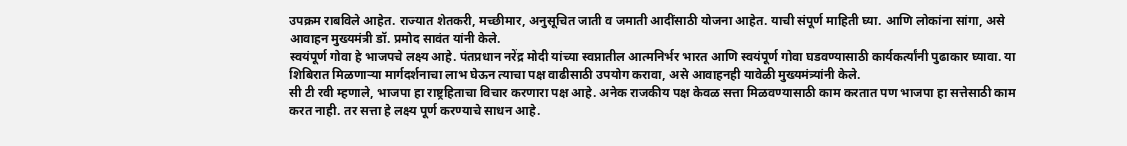उपक्रम राबविले आहेत. राज्यात शेतकरी, मच्छीमार, अनुसूचित जाती व जमाती आदींसाठी योजना आहेत. याची संपूर्ण माहिती घ्या. आणि लोकांना सांगा, असे आवाहन मुख्यमंत्री डॉ. प्रमोद सावंत यांनी केले.
स्वयंपूर्ण गोवा हे भाजपचे लक्ष्य आहे. पंतप्रधान नरेंद्र मोदी यांच्या स्वप्नातील आत्मनिर्भर भारत आणि स्वयंपूर्ण गोवा घडवण्यासाठी कार्यकर्त्यांनी पुढाकार घ्यावा. या शिबिरात मिळणाऱ्या मार्गदर्शनाचा लाभ घेऊन त्याचा पक्ष वाढीसाठी उपयोग करावा, असे आवाहनही यावेळी मुख्यमंत्र्यांनी केले.
सी टी रवी म्हणाले, भाजपा हा राष्ट्रहिताचा विचार करणारा पक्ष आहे. अनेक राजकीय पक्ष केवळ सत्ता मिळवण्यासाठी काम करतात पण भाजपा हा सत्तेसाठी काम करत नाही. तर सत्ता हे लक्ष्य पूर्ण करण्याचे साधन आहे.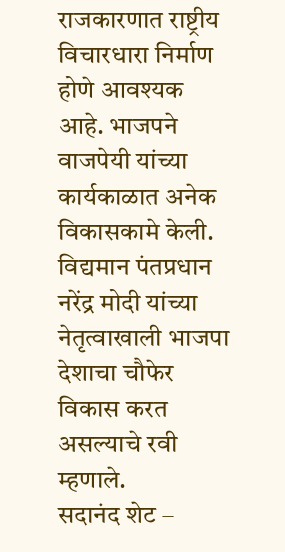राजकारणात राष्ट्रीय विचारधारा निर्माण होणे आवश्यक आहे. भाजपने वाजपेयी यांच्या कार्यकाळात अनेक विकासकामे केली. विद्यमान पंतप्रधान नरेंद्र मोदी यांच्या नेतृत्वाखाली भाजपा देशाचा चौफेर विकास करत असल्याचे रवी म्हणाले.
सदानंद शेट –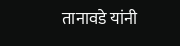तानावडे यांनी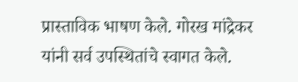प्रास्ताविक भाषण केले. गोरख मांद्रेकर यांनी सर्व उपस्थितांचे स्वागत केले.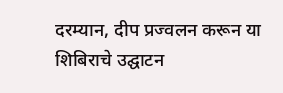दरम्यान, दीप प्रज्वलन करून या शिबिराचे उद्घाटन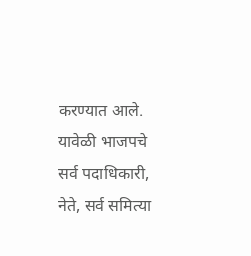करण्यात आले. यावेळी भाजपचे सर्व पदाधिकारी, नेते, सर्व समित्या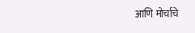आणि मोर्चाचे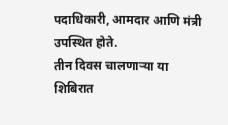पदाधिकारी, आमदार आणि मंत्री उपस्थित होते.
तीन दिवस चालणाऱ्या या शिबिरात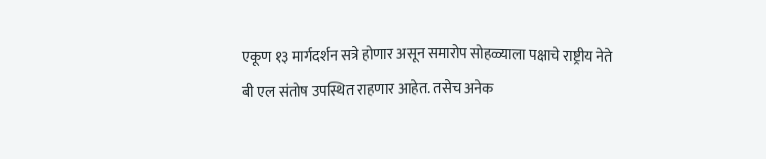एकूण १३ मार्गदर्शन सत्रे होणार असून समारोप सोहळ्याला पक्षाचे राष्ट्रीय नेते बी एल संतोष उपस्थित राहणार आहेत. तसेच अनेक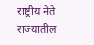राष्ट्रीय नेते राज्यातील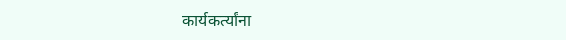कार्यकर्त्यांना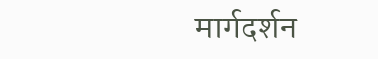मार्गदर्शन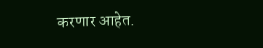करणार आहेत.